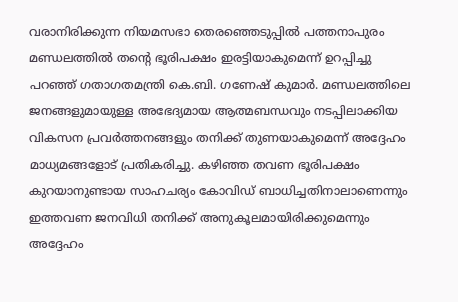വരാനിരിക്കുന്ന നിയമസഭാ തെരഞ്ഞെടുപ്പിൽ പത്തനാപുരം മണ്ഡലത്തിൽ തന്റെ ഭൂരിപക്ഷം ഇരട്ടിയാകുമെന്ന് ഉറപ്പിച്ചു പറഞ്ഞ് ഗതാഗതമന്ത്രി കെ.ബി. ഗണേഷ് കുമാർ. മണ്ഡലത്തിലെ ജനങ്ങളുമായുള്ള അഭേദ്യമായ ആത്മബന്ധവും നടപ്പിലാക്കിയ വികസന പ്രവർത്തനങ്ങളും തനിക്ക് തുണയാകുമെന്ന് അദ്ദേഹം മാധ്യമങ്ങളോട് പ്രതികരിച്ചു. കഴിഞ്ഞ തവണ ഭൂരിപക്ഷം കുറയാനുണ്ടായ സാഹചര്യം കോവിഡ് ബാധിച്ചതിനാലാണെന്നും ഇത്തവണ ജനവിധി തനിക്ക് അനുകൂലമായിരിക്കുമെന്നും അദ്ദേഹം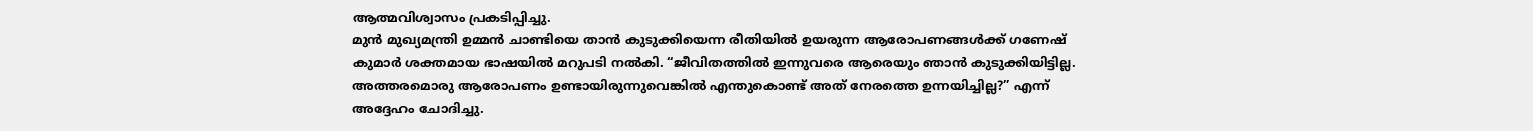ആത്മവിശ്വാസം പ്രകടിപ്പിച്ചു.
മുൻ മുഖ്യമന്ത്രി ഉമ്മൻ ചാണ്ടിയെ താൻ കുടുക്കിയെന്ന രീതിയിൽ ഉയരുന്ന ആരോപണങ്ങൾക്ക് ഗണേഷ് കുമാർ ശക്തമായ ഭാഷയിൽ മറുപടി നൽകി. “ജീവിതത്തിൽ ഇന്നുവരെ ആരെയും ഞാൻ കുടുക്കിയിട്ടില്ല. അത്തരമൊരു ആരോപണം ഉണ്ടായിരുന്നുവെങ്കിൽ എന്തുകൊണ്ട് അത് നേരത്തെ ഉന്നയിച്ചില്ല?” എന്ന് അദ്ദേഹം ചോദിച്ചു.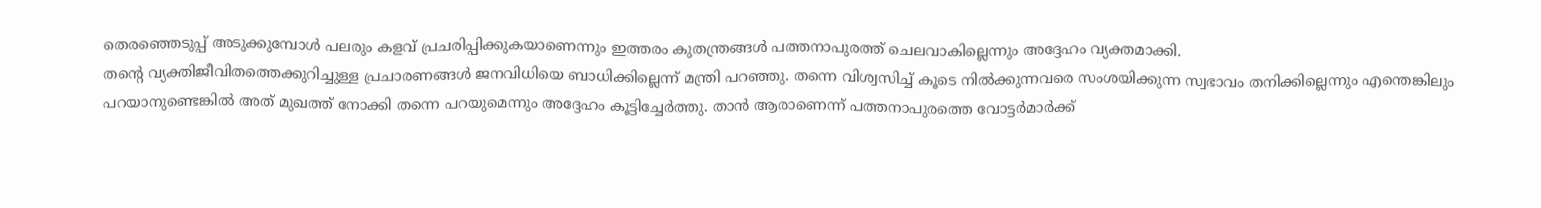തെരഞ്ഞെടുപ്പ് അടുക്കുമ്പോൾ പലരും കളവ് പ്രചരിപ്പിക്കുകയാണെന്നും ഇത്തരം കുതന്ത്രങ്ങൾ പത്തനാപുരത്ത് ചെലവാകില്ലെന്നും അദ്ദേഹം വ്യക്തമാക്കി.
തന്റെ വ്യക്തിജീവിതത്തെക്കുറിച്ചുള്ള പ്രചാരണങ്ങൾ ജനവിധിയെ ബാധിക്കില്ലെന്ന് മന്ത്രി പറഞ്ഞു. തന്നെ വിശ്വസിച്ച് കൂടെ നിൽക്കുന്നവരെ സംശയിക്കുന്ന സ്വഭാവം തനിക്കില്ലെന്നും എന്തെങ്കിലും പറയാനുണ്ടെങ്കിൽ അത് മുഖത്ത് നോക്കി തന്നെ പറയുമെന്നും അദ്ദേഹം കൂട്ടിച്ചേർത്തു. താൻ ആരാണെന്ന് പത്തനാപുരത്തെ വോട്ടർമാർക്ക്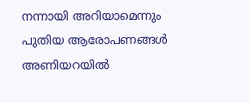നന്നായി അറിയാമെന്നും പുതിയ ആരോപണങ്ങൾ അണിയറയിൽ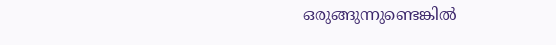ഒരുങ്ങുന്നുണ്ടെങ്കിൽ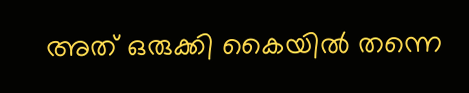അത് ഒരുക്കി കൈയിൽ തന്നെ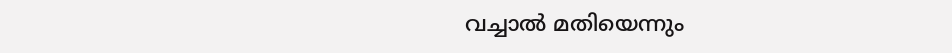വച്ചാൽ മതിയെന്നും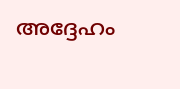അദ്ദേഹം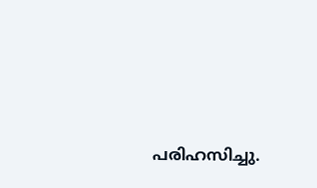പരിഹസിച്ചു.